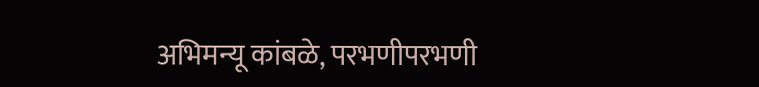अभिमन्यू कांबळे, परभणीपरभणी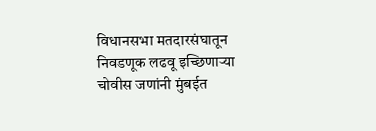विधानसभा मतदारसंघातून निवडणूक लढवू इच्छिणाऱ्या चोवीस जणांनी मुंबईत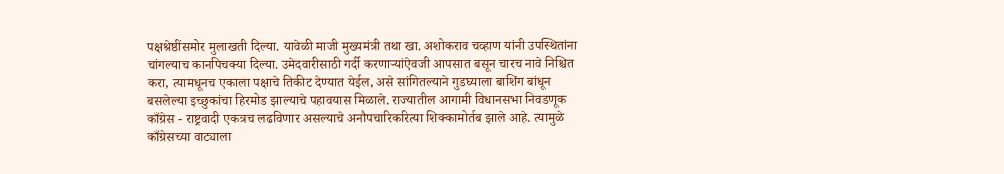पक्षश्रेष्ठींसमोर मुलाखती दिल्या. यावेळी माजी मुख्यमंत्री तथा खा. अशोकराव चव्हाण यांनी उपस्थितांना चांगल्याच कानपिचक्या दिल्या. उमेदवारीसाठी गर्दी करणाऱ्यांऐवजी आपसात बसून चारच नावे निश्चित करा, त्यामधूनच एकाला पक्षाचे तिकीट देण्यात येईल, असे सांगितल्याने गुडघ्याला बाशिंग बांधून बसलेल्या इच्छुकांचा हिरमोड झाल्याचे पहावयास मिळाले. राज्यातील आगामी विधानसभा निवडणूक काँग्रेस - राष्ट्रवादी एकत्रच लढविणार असल्याचे अनौपचारिकरित्या शिक्कामोर्तब झाले आहे. त्यामुळे काँग्रेसच्या वाट्याला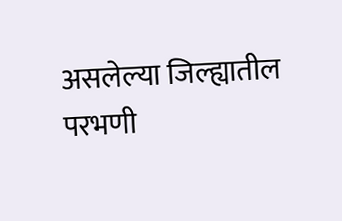असलेल्या जिल्ह्यातील परभणी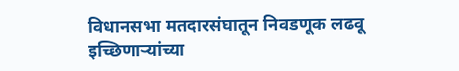विधानसभा मतदारसंघातून निवडणूक लढवू इच्छिणाऱ्यांच्या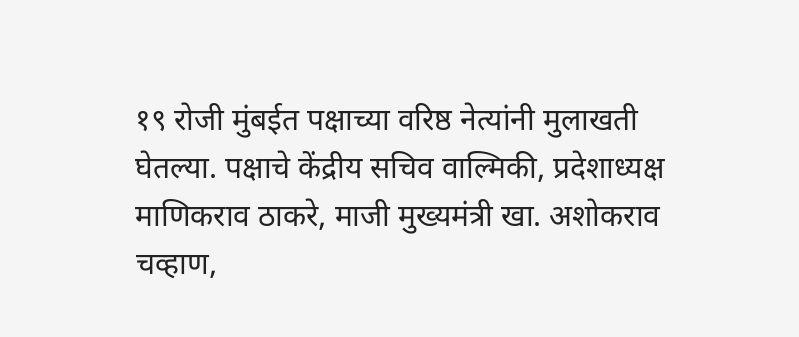१९ रोजी मुंबईत पक्षाच्या वरिष्ठ नेत्यांनी मुलाखती घेतल्या. पक्षाचे केंद्रीय सचिव वाल्मिकी, प्रदेशाध्यक्ष माणिकराव ठाकरे, माजी मुख्यमंत्री खा. अशोकराव चव्हाण,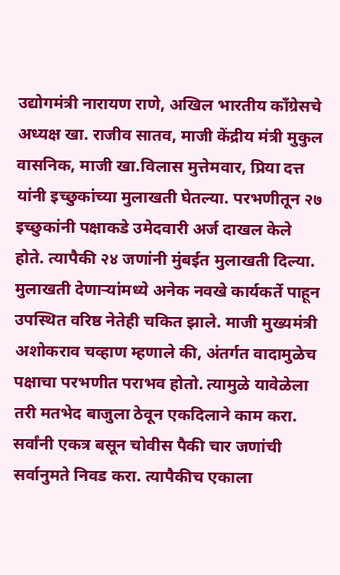उद्योगमंत्री नारायण राणे, अखिल भारतीय काँग्रेसचे अध्यक्ष खा. राजीव सातव, माजी केंद्रीय मंत्री मुकुल वासनिक, माजी खा.विलास मुत्तेमवार, प्रिया दत्त यांनी इच्छुकांच्या मुलाखती घेतल्या. परभणीतून २७ इच्छुकांनी पक्षाकडे उमेदवारी अर्ज दाखल केले होते. त्यापैकी २४ जणांनी मुंबईत मुलाखती दिल्या. मुलाखती देणाऱ्यांमध्ये अनेक नवखे कार्यकर्ते पाहून उपस्थित वरिष्ठ नेतेही चकित झाले. माजी मुख्यमंत्री अशोकराव चव्हाण म्हणाले की, अंतर्गत वादामुळेच पक्षाचा परभणीत पराभव होतो. त्यामुळे यावेळेला तरी मतभेद बाजुला ठेवून एकदिलाने काम करा. सर्वांनी एकत्र बसून चोवीस पैकी चार जणांची सर्वानुमते निवड करा. त्यापैकीच एकाला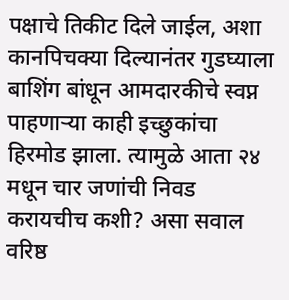पक्षाचे तिकीट दिले जाईल, अशा कानपिचक्या दिल्यानंतर गुडघ्याला बाशिंग बांधून आमदारकीचे स्वप्न पाहणाऱ्या काही इच्छुकांचा हिरमोड झाला. त्यामुळे आता २४ मधून चार जणांची निवड करायचीच कशी? असा सवाल वरिष्ठ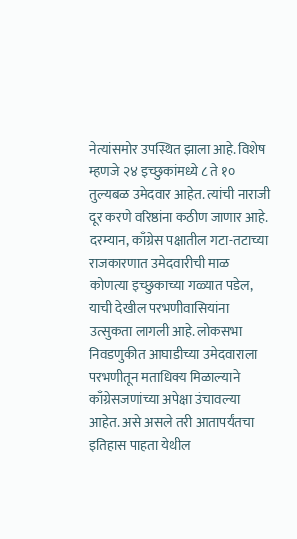नेत्यांसमोर उपस्थित झाला आहे. विशेष म्हणजे २४ इच्छुकांमध्ये ८ ते १० तुल्यबळ उमेदवार आहेत. त्यांची नाराजी दूर करणे वरिष्ठांना कठीण जाणार आहे. दरम्यान, काँग्रेस पक्षातील गटा-तटाच्या राजकारणात उमेदवारीची माळ कोणत्या इच्छुकाच्या गळ्यात पडेल, याची देखील परभणीवासियांना उत्सुकता लागली आहे. लोकसभा निवडणुकीत आघाडीच्या उमेदवाराला परभणीतून मताधिक्य मिळाल्याने काँग्रेसजणांच्या अपेक्षा उंचावल्या आहेत. असे असले तरी आतापर्यंतचा इतिहास पाहता येथील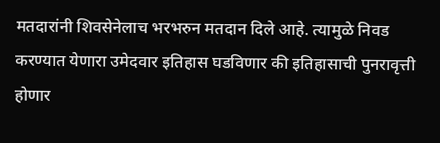मतदारांनी शिवसेनेलाच भरभरुन मतदान दिले आहे. त्यामुळे निवड करण्यात येणारा उमेदवार इतिहास घडविणार की इतिहासाची पुनरावृत्ती होणार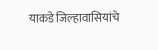याकडे जिल्हावासियांचे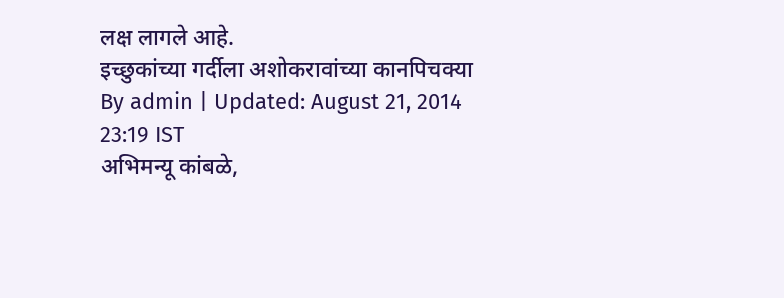लक्ष लागले आहे.
इच्छुकांच्या गर्दीला अशोकरावांच्या कानपिचक्या
By admin | Updated: August 21, 2014 23:19 IST
अभिमन्यू कांबळे,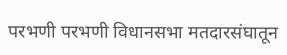परभणी परभणी विधानसभा मतदारसंघातून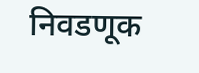निवडणूक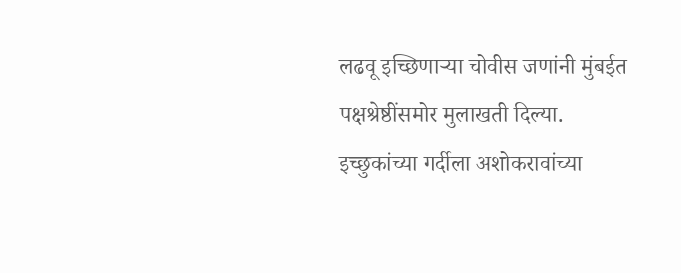लढवू इच्छिणाऱ्या चोवीस जणांनी मुंबईत पक्षश्रेष्ठींसमोर मुलाखती दिल्या.
इच्छुकांच्या गर्दीला अशोकरावांच्या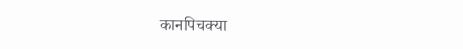कानपिचक्या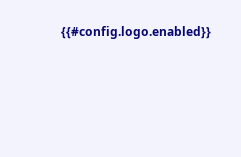{{#config.logo.enabled}}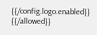{{/config.logo.enabled}}
{{/allowed}}